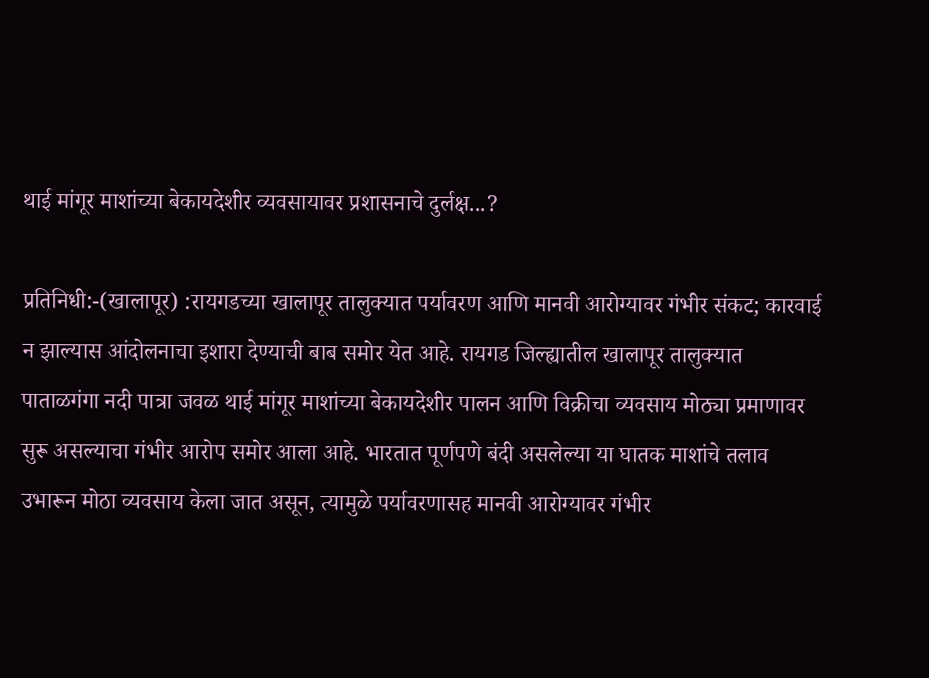थाई मांगूर माशांच्या बेकायदेशीर व्यवसायावर प्रशासनाचे दुर्लक्ष...?

प्रतिनिधी:-(खालापूर) :रायगडच्या खालापूर तालुक्यात पर्यावरण आणि मानवी आरोग्यावर गंभीर संकट; कारवाई न झाल्यास आंदोलनाचा इशारा देण्याची बाब समोर येत आहे. रायगड जिल्ह्यातील खालापूर तालुक्यात पाताळगंगा नदी पात्रा जवळ थाई मांगूर माशांच्या बेकायदेशीर पालन आणि विक्रीचा व्यवसाय मोठ्या प्रमाणावर सुरू असल्याचा गंभीर आरोप समोर आला आहे. भारतात पूर्णपणे बंदी असलेल्या या घातक माशांचे तलाव उभारून मोठा व्यवसाय केला जात असून, त्यामुळे पर्यावरणासह मानवी आरोग्यावर गंभीर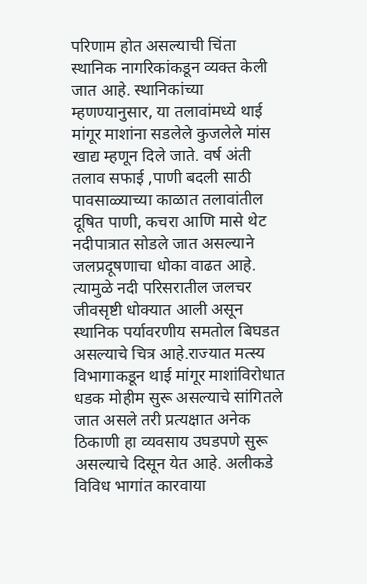परिणाम होत असल्याची चिंता स्थानिक नागरिकांकडून व्यक्त केली जात आहे. स्थानिकांच्या म्हणण्यानुसार, या तलावांमध्ये थाई मांगूर माशांना सडलेले कुजलेले मांस खाद्य म्हणून दिले जाते. वर्ष अंती तलाव सफाई ,पाणी बदली साठी पावसाळ्याच्या काळात तलावांतील दूषित पाणी, कचरा आणि मासे थेट नदीपात्रात सोडले जात असल्याने जलप्रदूषणाचा धोका वाढत आहे. त्यामुळे नदी परिसरातील जलचर जीवसृष्टी धोक्यात आली असून स्थानिक पर्यावरणीय समतोल बिघडत असल्याचे चित्र आहे.राज्यात मत्स्य विभागाकडून थाई मांगूर माशांविरोधात धडक मोहीम सुरू असल्याचे सांगितले जात असले तरी प्रत्यक्षात अनेक ठिकाणी हा व्यवसाय उघडपणे सुरू असल्याचे दिसून येत आहे. अलीकडे विविध भागांत कारवाया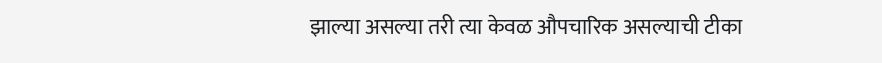झाल्या असल्या तरी त्या केवळ औपचारिक असल्याची टीका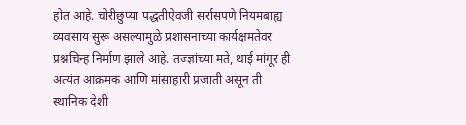होत आहे. चोरीछुप्या पद्धतीऐवजी सर्रासपणे नियमबाह्य व्यवसाय सुरू असल्यामुळे प्रशासनाच्या कार्यक्षमतेवर प्रश्नचिन्ह निर्माण झाले आहे. तज्ज्ञांच्या मते, थाई मांगूर ही अत्यंत आक्रमक आणि मांसाहारी प्रजाती असून ती स्थानिक देशी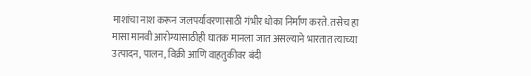माशांचा नाश करून जलपर्यावरणासाठी गंभीर धोका निर्माण करते. तसेच हा मासा मानवी आरोग्यासाठीही घातक मानला जात असल्याने भारतात त्याच्या उत्पादन, पालन, विक्री आणि वाहतुकीवर बंदी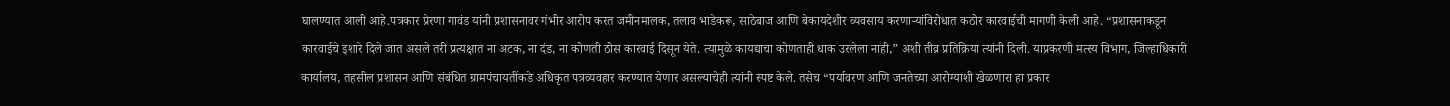घालण्यात आली आहे.पत्रकार प्रेरणा गावंड यांनी प्रशासनावर गंभीर आरोप करत जमीनमालक, तलाव भाडेकरू, साठेबाज आणि बेकायदेशीर व्यवसाय करणाऱ्यांविरोधात कठोर कारवाईची मागणी केली आहे. “प्रशासनाकडून कारवाईचे इशारे दिले जात असले तरी प्रत्यक्षात ना अटक, ना दंड, ना कोणती ठोस कारवाई दिसून येते. त्यामुळे कायद्याचा कोणताही धाक उरलेला नाही,” अशी तीव्र प्रतिक्रिया त्यांनी दिली. याप्रकरणी मत्स्य विभाग, जिल्हाधिकारी कार्यालय, तहसील प्रशासन आणि संबंधित ग्रामपंचायतींकडे अधिकृत पत्रव्यवहार करण्यात येणार असल्याचेही त्यांनी स्पष्ट केले. तसेच “पर्यावरण आणि जनतेच्या आरोग्याशी खेळणारा हा प्रकार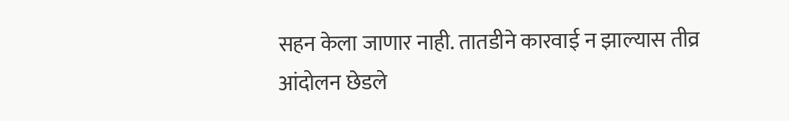सहन केला जाणार नाही. तातडीने कारवाई न झाल्यास तीव्र आंदोलन छेडले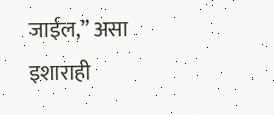जाईल,” असा इशाराही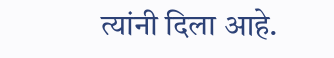त्यांनी दिला आहे.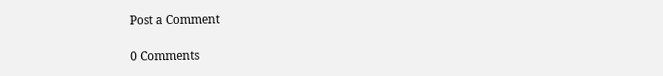Post a Comment

0 Comments